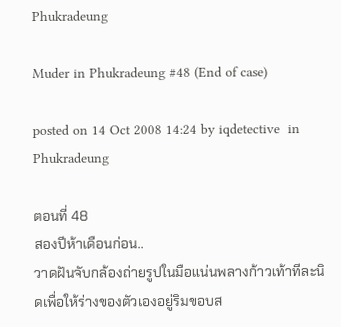Phukradeung

Muder in Phukradeung #48 (End of case)

posted on 14 Oct 2008 14:24 by iqdetective  in Phukradeung

ตอนที่ 48
สองปีห้าเดือนก่อน..
วาดฝันจับกล้องถ่ายรูปในมือแน่นพลางก้าวเท้าทีละนิดเพื่อให้ร่างของตัวเองอยู่ริมขอบส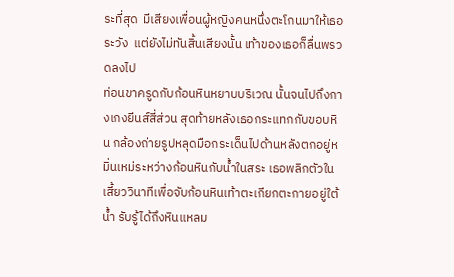ระที่สุด  มีเสียงเพื่อนผู้หญิงคนหนึ่งตะโกนมาให้เธอระวัง  แต่ยังไม่ทันสิ้นเสียงนั้น เท้าของเธอก็ลื่นพรวดลงไป
ท่อนขาครูดกับก้อนหินหยาบบริเวณ นั้นจนไปถึงกางเกงยีนส์สี่ส่วน สุดท้ายหลังเธอกระแทกกับขอบหิน กล้องถ่ายรูปหลุดมือกระเด็นไปด้านหลังตกอยู่หมิ่นเหม่ระหว่างก้อนหินกับน้ำในสระ เธอพลิกตัวในเสี้ยววินาทีเพื่อจับก้อนหินเท้าตะเกียกตะกายอยู่ใต้น้ำ รับรู้ได้ถึงหินแหลม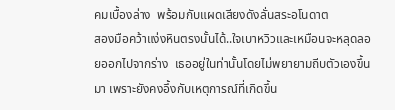คมเบื้องล่าง  พร้อมกับแผดเสียงดังลั่นสระอโนดาต
สองมือคว้าแง่งหินตรงนั้นได้..ใจเบาหวิวและเหมือนจะหลุดลอยออกไปจากร่าง  เธออยู่ในท่านั้นโดยไม่พยายามถีบตัวเองขึ้นมา เพราะยังคงอึ้งกับเหตุการณ์ที่เกิดขึ้น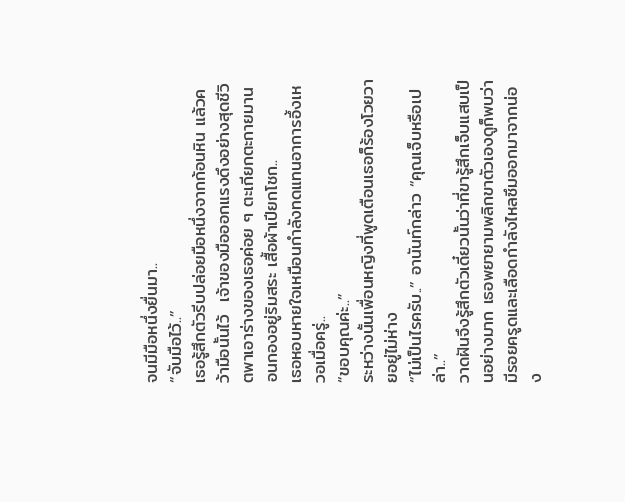จนมีมือหนึ่งยื่นมา..
“จับมือไว้..”
เธอรู้สึกตัวรีบปล่อยมือหนึ่งจากก้อนหิน แล้วคว้ามือนั้นไว้  เจ้าของมือออกแรงดึงอย่างสุดชีวิตพาเอาร่างของเธอค่อย ๆ ตะเกียกตะกายมานอนกองอยู่ริมสระ เสื้อผ้าเปียกโชก..
เธอหอบหายใจเหมือนกำลังทดแทนอาการอึ้งเหวอเมื่อครู่..
“ขอบคุณค่ะ..”
ระหว่างนั้นเพื่อนหญิงที่พูดเตือนเธอก็ร้องโวยวายอยู่ไม่ห่าง
“ไม่เป็นไรครับ..” อานันท์กล่าว “คุณเจ็บหรือเปล่า..”
วาดฝันจึงรู้สึกตัวเดี๋ยวนั้นว่าที่ขารู้สึกเจ็บแสบเป็นอย่างมาก เธอพยายามพลิกขาตัวเองดูก็พบว่ามีรอยครูดและเลือดกำลังไหลซึมออกมาจากน่อง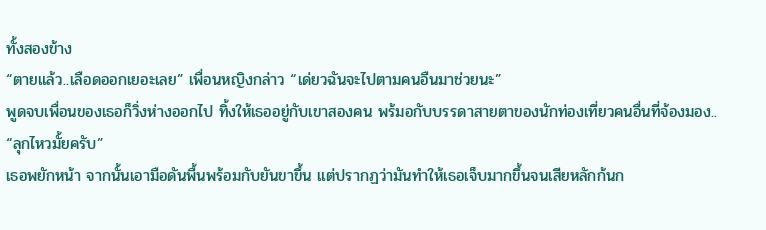ทั้งสองข้าง
“ตายแล้ว..เลือดออกเยอะเลย” เพื่อนหญิงกล่าว “เด่ยวฉันจะไปตามคนอืนมาช่วยนะ”
พูดจบเพื่อนของเธอก็วิ่งห่างออกไป ทิ้งให้เธออยู่กับเขาสองคน พร้มอกับบรรดาสายตาของนักท่องเที่ยวคนอื่นที่จ้องมอง..
“ลุกไหวมั้ยครับ”
เธอพยักหน้า จากนั้นเอามือดันพื้นพร้อมกับยันขาขึ้น แต่ปรากฏว่ามันทำให้เธอเจ็บมากขึ้นจนเสียหลักก้นก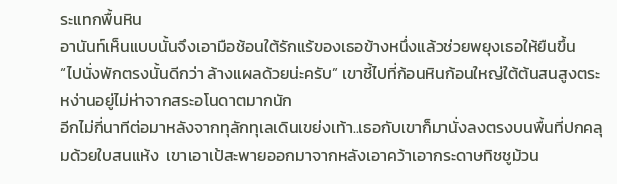ระแทกพื้นหิน
อานันท์เห็นแบบนั้นจึงเอามือช้อนใต้รักแร้ของเธอข้างหนึ่งแล้วช่วยพยุงเธอให้ยืนขึ้น
“ไปนั่งพักตรงนั้นดีกว่า ล้างแผลด้วยน่ะครับ” เขาชี้ไปที่ก้อนหินก้อนใหญ่ใต้ต้นสนสูงตระหง่านอยู่ไม่ห่าจากสระอโนดาตมากนัก
อีกไม่กี่นาทีต่อมาหลังจากทุลักทุเลเดินเขย่งเท้า..เธอกับเขาก็มานั่งลงตรงบนพื้นที่ปกคลุมด้วยใบสนแห้ง  เขาเอาเป้สะพายออกมาจากหลังเอาคว้าเอากระดาษทิชชูม้วน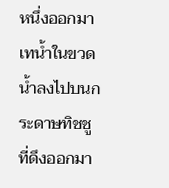หนึ่งออกมา เทน้ำในขวดน้ำลงไปบนกระดาษทิชชูที่ดึงออกมา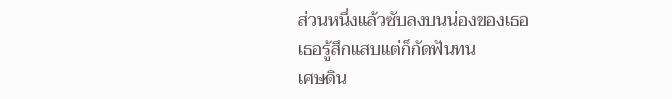ส่วนหนึ่งแล้วซับลงบนน่องของเธอ
เธอรู้สึกแสบแต่ก็กัดฟันทน
เศษดิน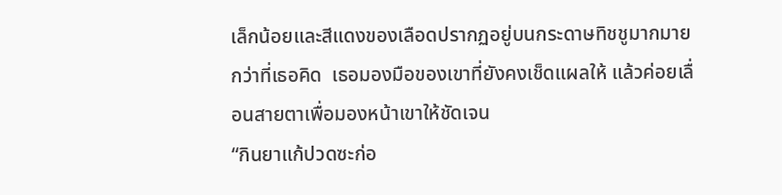เล็กน้อยและสีแดงของเลือดปรากฏอยู่บนกระดาษทิชชูมากมายกว่าที่เธอคิด  เธอมองมือของเขาที่ยังคงเช็ดแผลให้ แล้วค่อยเลื่อนสายตาเพื่อมองหน้าเขาให้ชัดเจน
“กินยาแก้ปวดซะก่อ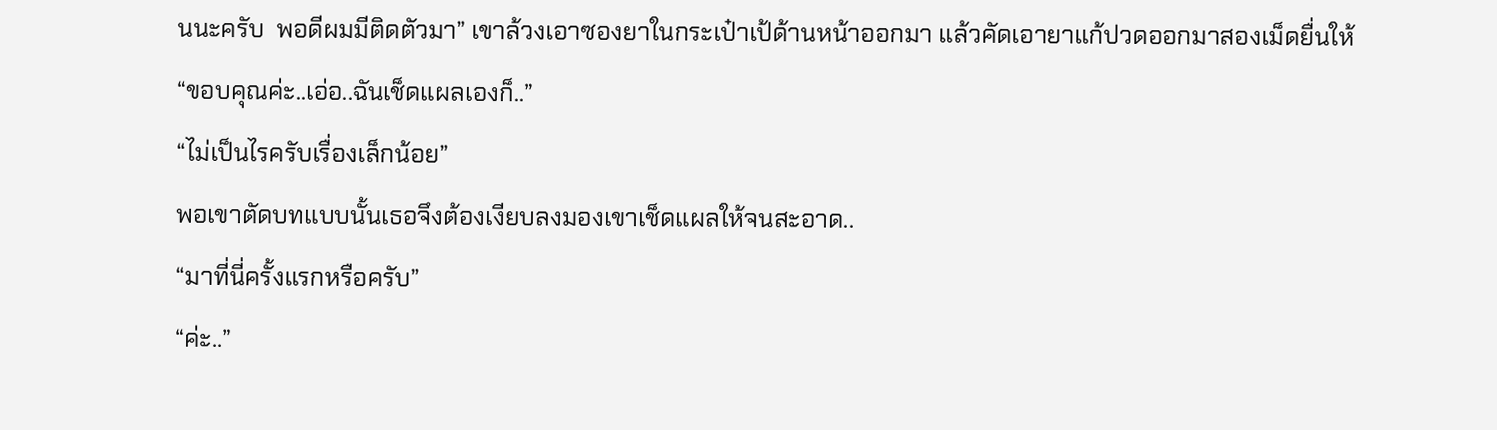นนะครับ  พอดีผมมีติดตัวมา” เขาล้วงเอาซองยาในกระเป๋าเป้ด้านหน้าออกมา แล้วคัดเอายาแก้ปวดออกมาสองเม็ดยื่นให้
“ขอบคุณค่ะ..เอ่อ..ฉันเช็ดแผลเองก็..”
“ไม่เป็นไรครับเรื่องเล็กน้อย”
พอเขาตัดบทแบบนั้นเธอจึงต้องเงียบลงมองเขาเช็ดแผลให้จนสะอาด..
“มาที่นี่ครั้งแรกหรือครับ”
“ค่ะ..”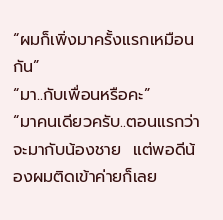“ผมก็เพิ่งมาครั้งแรกเหมือนกัน”
“มา..กับเพื่อนหรือคะ”
“มาคนเดียวครับ..ตอนแรกว่าจะมากับน้องชาย  แต่พอดีน้องผมติดเข้าค่ายก็เลย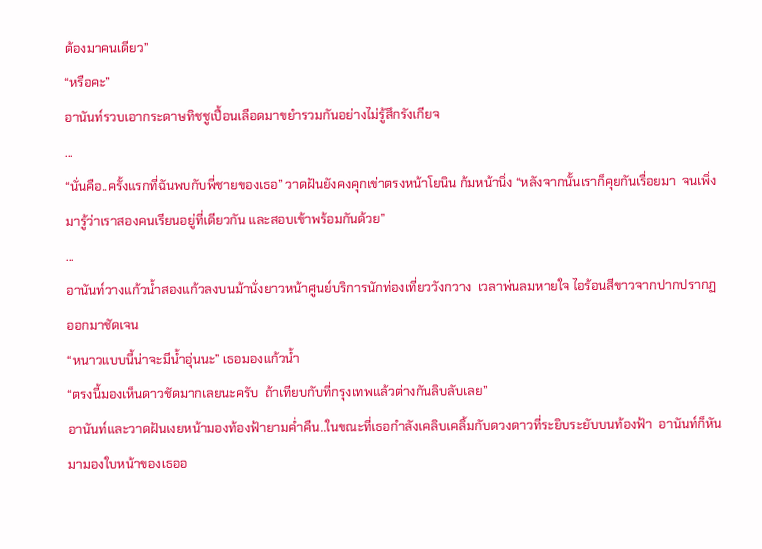ต้องมาคนเดียว”
“หรือคะ”
อานันท์รวบเอากระดาษทิชชูเปื้อนเลือดมาขยำรวมกันอย่างไม่รู้สึกรังเกียจ
...
“นั่นคือ..ครั้งแรกที่ฉันพบกับพี่ชายของเธอ” วาดฝันยังคงคุกเข่าตรงหน้าโยนิน ก้มหน้านิ่ง “หลังจากนั้นเราก็คุยกันเรื่อยมา  จนเพิ่งมารู้ว่าเราสองคนเรียนอยู่ที่เดียวกัน และสอบเข้าพร้อมกันด้วย”
...
อานันท์วางแก้วน้ำสองแก้วลงบนม้านั่งยาวหน้าศูนย์บริการนักท่องเที่ยววังกวาง  เวลาพ่นลมหายใจ ไอร้อนสีขาวจากปากปรากฏออกมาชัดเจน
“หนาวแบบนี้น่าจะมีน้ำอุ่นนะ” เธอมองแก้วน้ำ
“ตรงนี้มองเห็นดาวชัดมากเลยนะครับ  ถ้าเทียบกับที่กรุงเทพแล้วต่างกันลิบลับเลย”
อานันท์และวาดฝันเงยหน้ามองท้องฟ้ายามค่ำคืน..ในขณะที่เธอกำลังเคลิบเคลิ้มกับดวงดาวที่ระยิบระยับบนท้องฟ้า  อานันท์ก็หันมามองใบหน้าของเธออ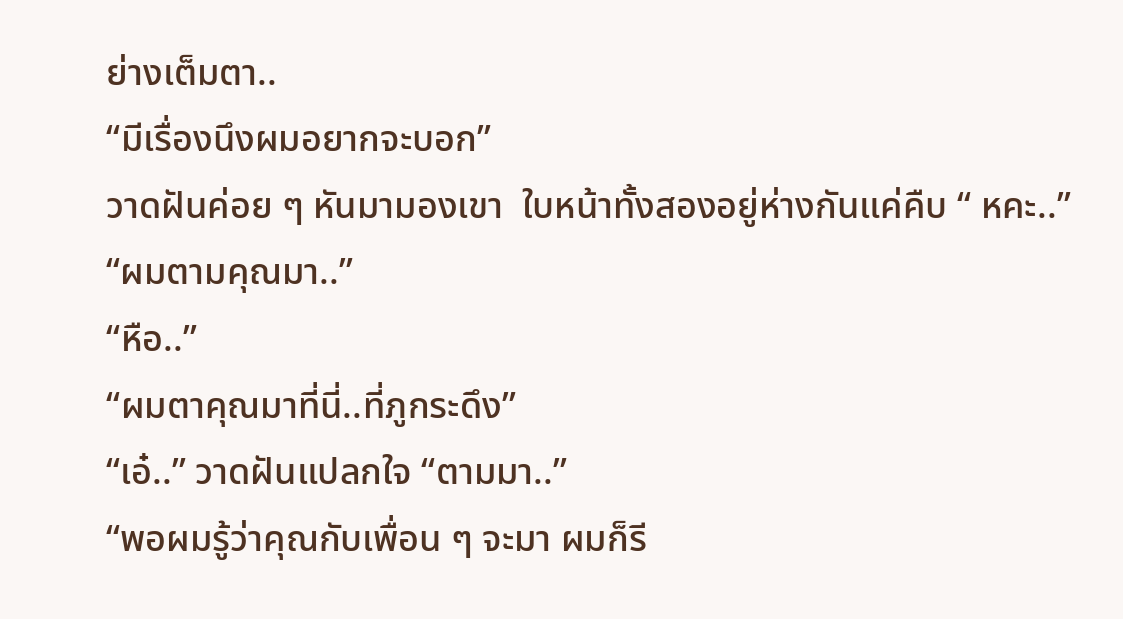ย่างเต็มตา..
“มีเรื่องนึงผมอยากจะบอก”
วาดฝันค่อย ๆ หันมามองเขา  ใบหน้าทั้งสองอยู่ห่างกันแค่คืบ “ หคะ..”
“ผมตามคุณมา..”
“หือ..”
“ผมตาคุณมาที่นี่..ที่ภูกระดึง”
“เอ๋..” วาดฝันแปลกใจ “ตามมา..”
“พอผมรู้ว่าคุณกับเพื่อน ๆ จะมา ผมก็รี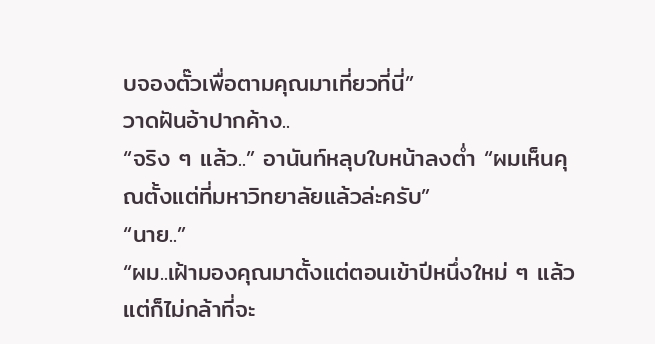บจองตั๊วเพื่อตามคุณมาเที่ยวที่นี่”
วาดฝันอ้าปากค้าง..
“จริง ๆ แล้ว..” อานันท์หลุบใบหน้าลงต่ำ “ผมเห็นคุณตั้งแต่ที่มหาวิทยาลัยแล้วล่ะครับ”
“นาย..”
“ผม..เฝ้ามองคุณมาตั้งแต่ตอนเข้าปีหนึ่งใหม่ ๆ แล้ว  แต่ก็ไม่กล้าที่จะ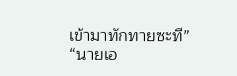เข้ามาทักทายซะที”
“นายเอ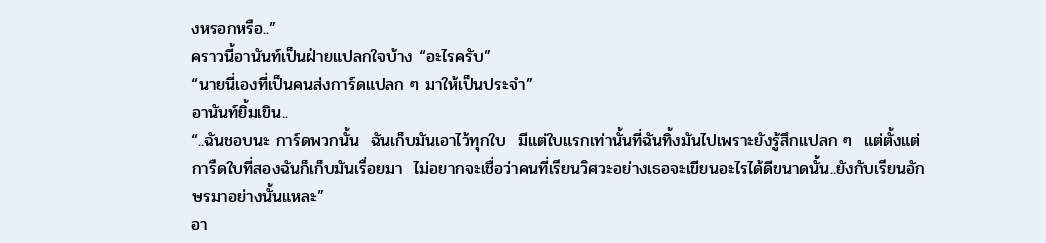งหรอกหรือ..”
คราวนี้อานันท์เป็นฝ่ายแปลกใจบ้าง “อะไรครับ”
“นายนี่เองที่เป็นคนส่งการ์ดแปลก ๆ มาให้เป็นประจำ”
อานันท์ยิ้มเขิน..
“..ฉันชอบนะ การ์ดพวกนั้น  ฉันเก็บมันเอาไว้ทุกใบ  มีแต่ใบแรกเท่านั้นที่ฉันทิ้งมันไปเพราะยังรู้สึกแปลก ๆ  แต่ตั้งแต่การืดใบที่สองฉันก็เก็บมันเรื่อยมา  ไม่อยากจะเชื่อว่าคนที่เรียนวิศวะอย่างเธอจะเขียนอะไรได้ดีขนาดนั้น..ยังกับเรียนอักษรมาอย่างนั้นแหละ”
อา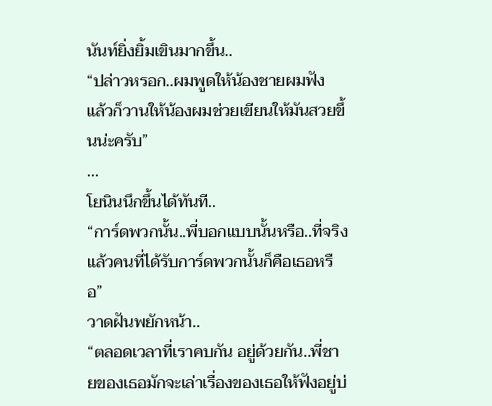นันท์ยิ่งยิ้มเขินมากขึ้น..
“ปล่าวหรอก..ผมพูดให้น้องชายผมฟัง  แล้วก็วานให้น้องผมช่วยเขียนให้มันสวยขึ้นน่ะครับ”
...
โยนินนึกขึ้นได้ทันที..
“การ์ดพวกนั้น..พี่บอกแบบนั้นหรือ..ที่จริงแล้วคนที่ได้รับการ์ดพวกนั้นก็คือเธอหรือ”
วาดฝันพยักหน้า..
“ตลอดเวลาที่เราคบกัน อยู่ด้วยกัน..พี่ชายของเธอมักจะเล่าเรื่องของเธอให้ฟังอยู่บ่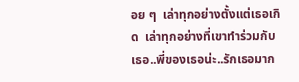อย ๆ  เล่าทุกอย่างตั้งแต่เธอเกิด  เล่าทุกอย่างที่เขาทำร่วมกับเธอ..พี่ของเธอน่ะ..รักเธอมาก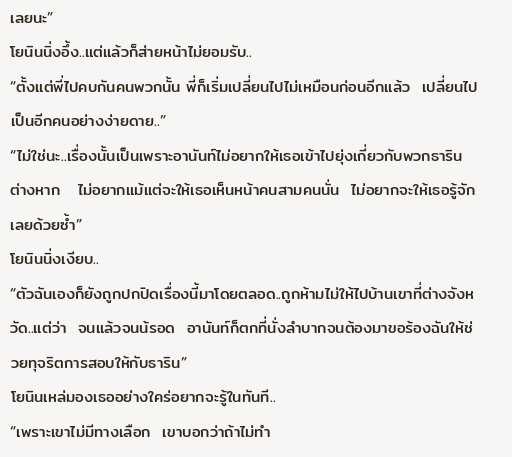เลยนะ”
โยนินนิ่งอึ้ง..แต่แล้วก็ส่ายหน้าไม่ยอมรับ..
“ตั้งแต่พี่ไปคบกันคนพวกนั้น พี่ก็เริ่มเปลี่ยนไปไม่เหมือนก่อนอีกแล้ว  เปลี่ยนไปเป็นอีกคนอย่างง่ายดาย..”
“ไม่ใช่นะ..เรื่องนั้นเป็นเพราะอานันท์ไม่อยากให้เธอเข้าไปยุ่งเกี่ยวกับพวกธารินต่างหาก   ไม่อยากแม้แต่จะให้เธอเห็นหน้าคนสามคนนั่น  ไม่อยากจะให้เธอรู้จักเลยด้วยซ้ำ”
โยนินนิ่งเงียบ..
“ตัวฉันเองก็ยังถูกปกปิดเรื่องนี้มาโดยตลอด..ถูกห้ามไม่ให้ไปบ้านเขาที่ต่างจังหวัด..แต่ว่า  จนแล้วจนน้รอด  อานันท์ก็ตกที่นั่งลำบากจนต้องมาขอร้องฉันให้ช่วยทุจริตการสอบให้กับธาริน”
โยนินเหล่มองเธออย่างใคร่อยากจะรู้ในทันที..
“เพราะเขาไม่มีทางเลือก  เขาบอกว่าถ้าไม่ทำ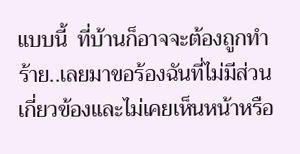แบบนี้  ที่บ้านก็อาจจะต้องถูกทำร้าย..เลยมาขอร้องฉันที่ไม่มีส่วนเกี่ยวข้องและไม่เคยเห็นหน้าหรือ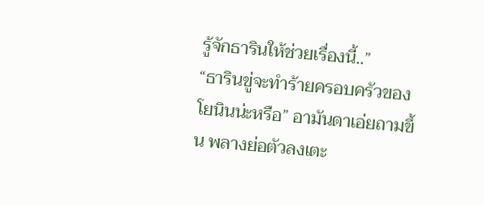รู้จักธารินให้ช่วยเรื่องนี้..”
“ธารินขู่จะทำร้ายครอบครัวของโยนินน่ะหรือ” อามันดาเอ่ยถามขึ้น พลางย่อตัวลงเตะ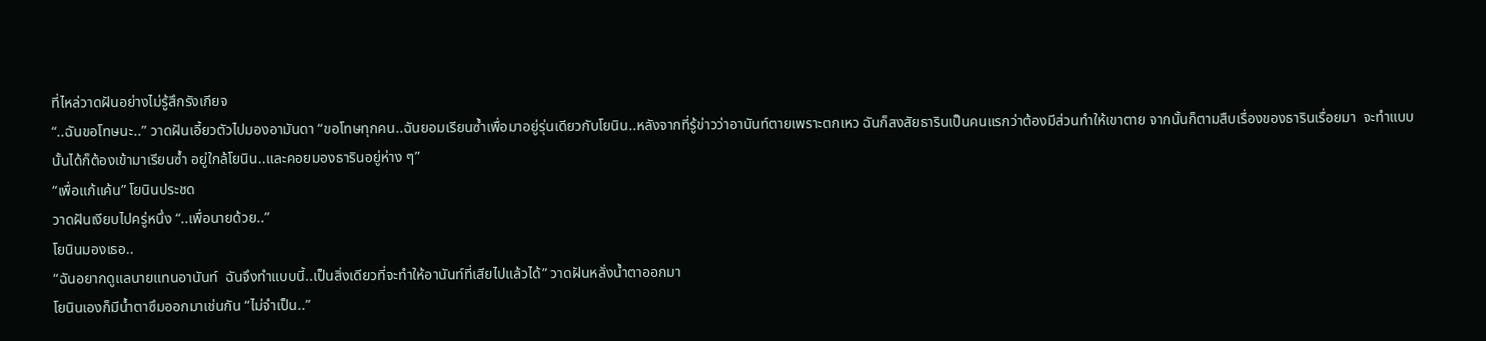ที่ไหล่วาดฝันอย่างไม่รู้สึกรังเกียจ
“..ฉันขอโทษนะ..” วาดฝันเอี้ยวตัวไปมองอามันดา “ขอโทษทุกคน..ฉันยอมเรียนซ้ำเพื่อมาอยู่รุ่นเดียวกับโยนิน..หลังจากที่รู้ข่าวว่าอานันท์ตายเพราะตกเหว ฉันก็สงสัยธารินเป็นคนแรกว่าต้องมีส่วนทำให้เขาตาย จากนั้นก็ตามสืบเรื่องของธารินเรื่อยมา  จะทำแบบนั้นได้ก็ต้องเข้ามาเรียนซ้ำ อยู่ใกล้โยนิน..และคอยมองธารินอยู่ห่าง ๆ”
“เพื่อแก้แค้น” โยนินประชด
วาดฝันเงียบไปครู่หนึ่ง “..เพื่อนายด้วย..”
โยนินมองเธอ..
“ฉันอยากดูแลนายแทนอานันท์  ฉันจึงทำแบบนี้..เป็นสิ่งเดียวที่จะทำให้อานันท์ที่เสียไปแล้วได้” วาดฝันหลั่งน้ำตาออกมา
โยนินเองก็มีน้ำตาซึมออกมาเช่นกัน “ไม่จำเป็น..”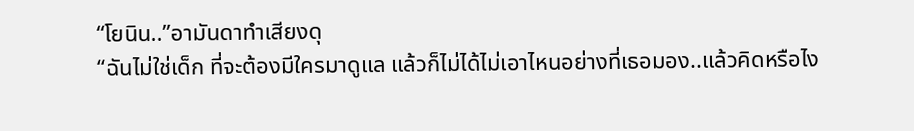“โยนิน..”อามันดาทำเสียงดุ
“ฉันไม่ใช่เด็ก ที่จะต้องมีใครมาดูแล แล้วก็ไม่ได้ไม่เอาไหนอย่างที่เธอมอง..แล้วคิดหรือไง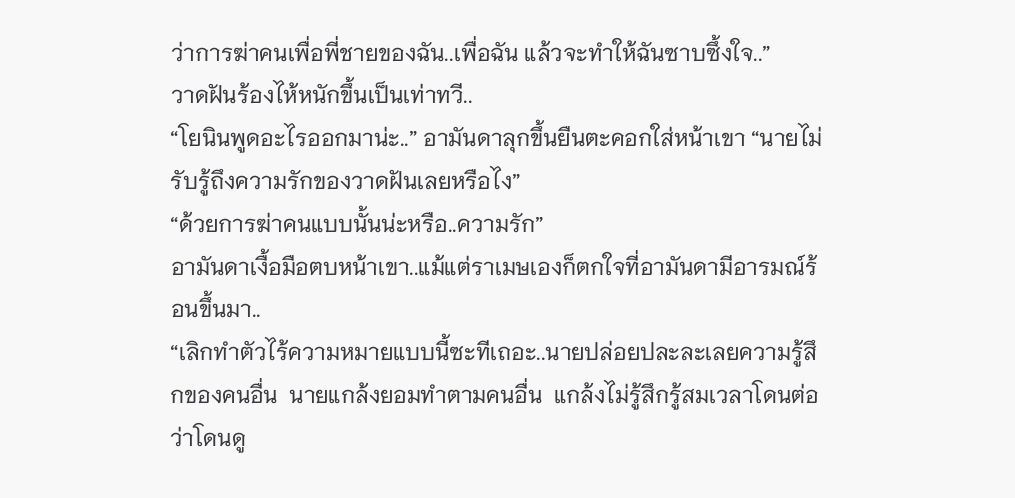ว่าการฆ่าคนเพื่อพี่ชายของฉัน..เพื่อฉัน แล้วจะทำให้ฉันซาบซึ้งใจ..”
วาดฝันร้องไห้หนักขึ้นเป็นเท่าทวี..
“โยนินพูดอะไรออกมาน่ะ..” อามันดาลุกขึ้นยืนตะคอกใส่หน้าเขา “นายไม่รับรู้ถึงความรักของวาดฝันเลยหรือไง”
“ด้วยการฆ่าคนแบบนั้นน่ะหรือ..ความรัก”
อามันดาเงื้อมือตบหน้าเขา..แม้แต่ราเมษเองก็ตกใจที่อามันดามีอารมณ์ร้อนขึ้นมา..
“เลิกทำตัวไร้ความหมายแบบนี้ซะทีเถอะ..นายปล่อยปละละเลยความรู้สึกของคนอื่น  นายแกล้งยอมทำตามคนอื่น  แกล้งไม่รู้สึกรู้สมเวลาโดนต่อว่าโดนดู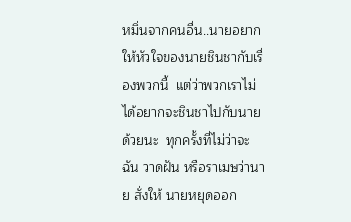หมิ่นจากคนอื่น..นายอยากให้หัวใจของนายชินชากับเรื่องพวกนี้  แต่ว่าพวกเราไม่ได้อยากจะชินชาไปกับนายด้วยนะ  ทุกครั้งที่ไม่ว่าจะฉัน วาดฝัน หรือราเมษว่านาย สั่งให้ นายหยุดออก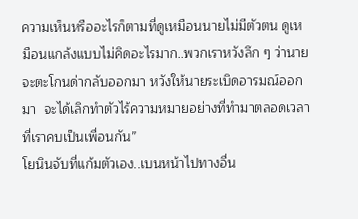ความเห็นหรืออะไรก็ตามที่ดูเหมือนนายไม่มีตัวตน ดูเหมือนแกล้งแบบไม่คิดอะไรมาก..พวกเราหวังลึก ๆ ว่านายจะตะโกนด่ากลับออกมา หวังให้นายระเบิดอารมณ์ออกมา  จะได้เลิกทำตัวไร้ความหมายอย่างที่ทำมาตลอดเวลาที่เราคบเป็นเพื่อนกัน”
โยนินจับที่แก้มตัวเอง..เบนหน้าไปทางอื่น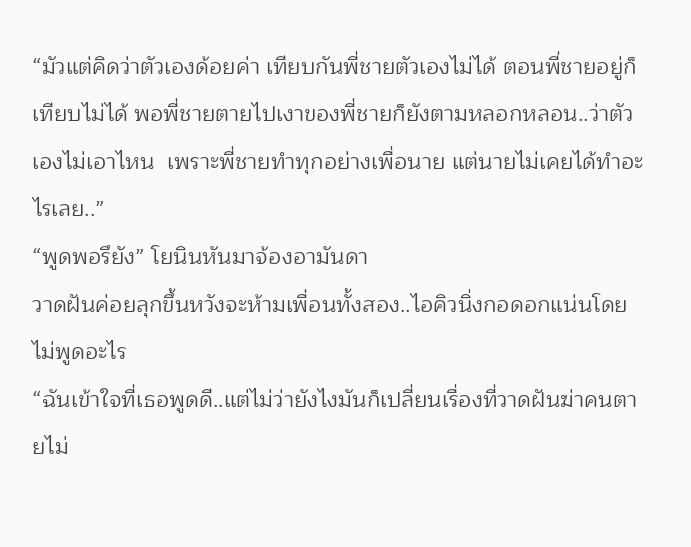“มัวแต่คิดว่าตัวเองด้อยค่า เทียบกันพี่ชายตัวเองไม่ได้ ตอนพี่ชายอยู่ก็เทียบไม่ได้ พอพี่ชายตายไปเงาของพี่ชายก็ยังตามหลอกหลอน..ว่าตัวเองไม่เอาไหน  เพราะพี่ชายทำทุกอย่างเพื่อนาย แต่นายไม่เคยได้ทำอะไรเลย..”
“พูดพอรึยัง” โยนินหันมาจ้องอามันดา
วาดฝันค่อยลุกขึ้นหวังจะห้ามเพื่อนทั้งสอง..ไอคิวนิ่งกอดอกแน่นโดยไม่พูดอะไร
“ฉันเข้าใจที่เธอพูดดี..แต่ไม่ว่ายังไงมันก็เปลี่ยนเรื่องที่วาดฝันฆ่าคนตายไม่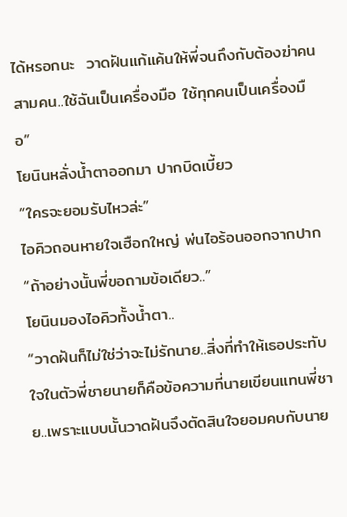ได้หรอกนะ  วาดฝันแก้แค้นให้พี่จนถึงกับต้องฆ่าคนสามคน..ใช้ฉันเป็นเครื่องมือ ใช้ทุกคนเป็นเครื่องมือ”
โยนินหลั่งน้ำตาออกมา ปากบิดเบี้ยว
“ใครจะยอมรับไหวล่ะ”
ไอคิวถอนหายใจเฮือกใหญ่ พ่นไอร้อนออกจากปาก
“ถ้าอย่างนั้นพี่ขอถามข้อเดียว..”
โยนินมองไอคิวทั้งน้ำตา..
“วาดฝันก็ไม่ใช่ว่าจะไม่รักนาย..สิ่งที่ทำให้เธอประทับใจในตัวพี่ชายนายก็คือข้อความที่นายเขียนแทนพี่ชาย..เพราะแบบนั้นวาดฝันจึงตัดสินใจยอมคบกับนาย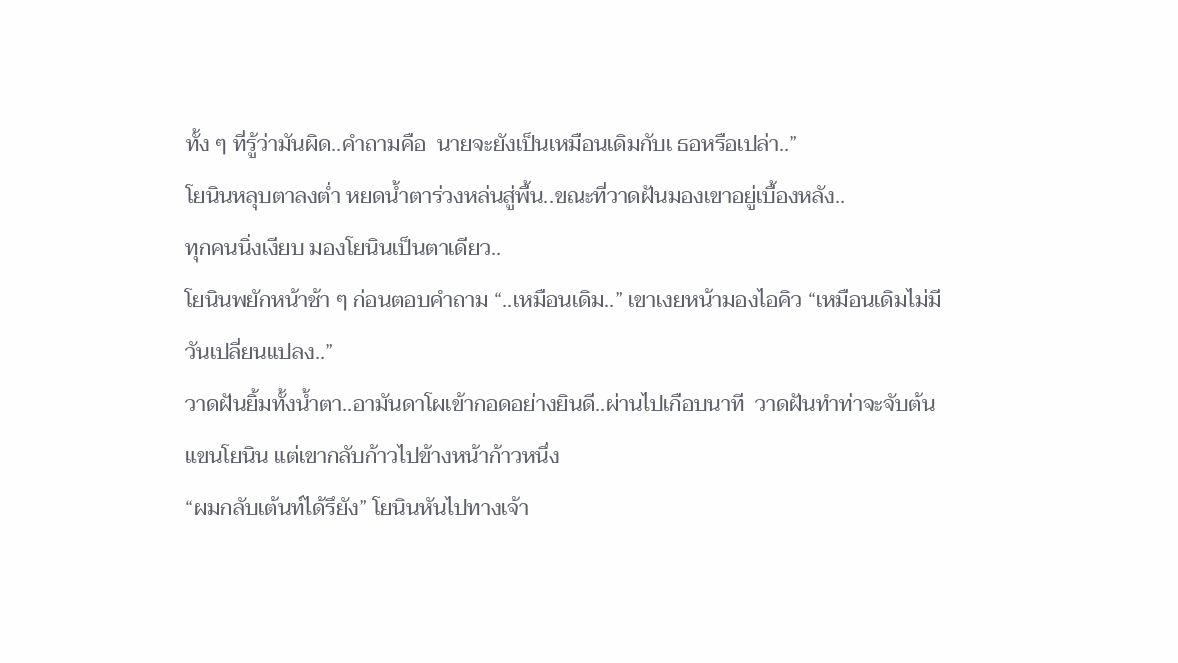ทั้ง ๆ ที่รู้ว่ามันผิด..คำถามคือ  นายจะยังเป็นเหมือนเดิมกับเ ธอหรือเปล่า..”
โยนินหลุบตาลงต่ำ หยดน้ำตาร่วงหล่นสู่พื้น..ขณะที่วาดฝันมองเขาอยู่เบื้องหลัง..
ทุกคนนิ่งเงียบ มองโยนินเป็นตาเดียว..
โยนินพยักหน้าช้า ๆ ก่อนตอบคำถาม “..เหมือนเดิม..” เขาเงยหน้ามองไอคิว “เหมือนเดิมไม่มีวันเปลี่ยนแปลง..”
วาดฝันยิ้มทั้งน้ำตา..อามันดาโผเข้ากอดอย่างยินดี..ผ่านไปเกือบนาที  วาดฝันทำท่าจะจับต้นแขนโยนิน แต่เขากลับก้าวไปข้างหน้าก้าวหนึ่ง
“ผมกลับเต้นท์ได้รึยัง” โยนินหันไปทางเจ้า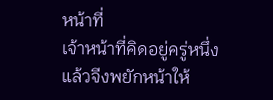หน้าที่
เจ้าหน้าที่คิดอยู่ครู่หนึ่ง แล้วจีงพยักหน้าให้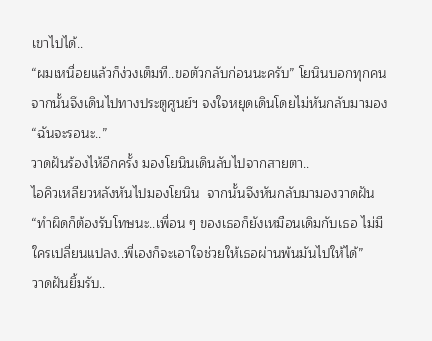เขาไปได้..
“ผมเหนื่อยแล้วก็ง่วงเต็มที..ขอตัวกลับก่อนนะครับ” โยนินบอกทุกคน จากนั้นจึงเดินไปทางประตูศูนย์ฯ จงใจหยุดเดินโดยไม่หันกลับมามอง “ฉันจะรอนะ..”
วาดฝันร้องไห้อีกครั้ง มองโยนินเดินลับไปจากสายตา..
ไอคิวเหลียวหลังหันไปมองโยนิน  จากนั้นจึงหันกลับมามองวาดฝัน “ทำผิดก็ต้องรับโทษนะ..เพื่อน ๆ ของเธอก็ยังเหมือนเดิมกับเธอ ไม่มีใครเปลี่ยนแปลง..พี่เองก็จะเอาใจช่วยให้เธอผ่านพ้นมันไปให้ได้”
วาดฝันยิ้มรับ..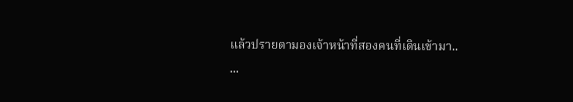แล้วปรายตามองเจ้าหน้าที่สองคนที่เดินเข้ามา..
...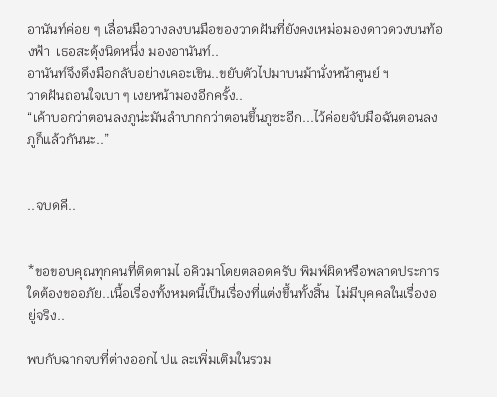อานันท์ค่อย ๆ เลื่อนมือวางลงบนมือของวาดฝันที่ยังคงเหม่อมองดาวดวงบนท้องฟ้า  เธอสะดุ้งนิดหนึ่ง มองอานันท์..
อานันท์จึงดึงมือกลับอย่างเคอะเขิน..ขยับตัวไปมาบนม้านั่งหน้าศูนย์ ฯ
วาดฝันถอนใจเบา ๆ เงยหน้ามองอีกครั้ง..
“เค้าบอกว่าตอนลงภูน่ะมันลำบากกว่าตอนขึ้นภูซะอีก...ไว้ค่อยจับมือฉันตอนลงภูก็แล้วกันนะ..”


..จบดคี..


*ขอขอบคุณทุกคนที่ติดตามไ อคิวมาโดยตลอดครับ พิมพ์ผิดหรือพลาดประการใดต้องขออภัย..เนื้อเรื่องทั้งหมดนี้เป็นเรื่องที่แต่งขึ้นทั้งสิ้น  ไม่มีบุคคลในเรื่องอยู่จริง..

พบกับฉากจบที่ต่างออกไ ปแ ละเพิ่มเติมในรวม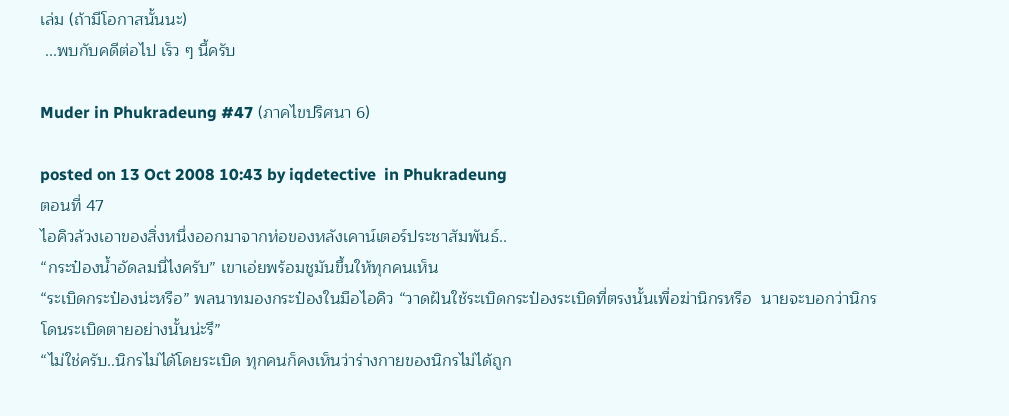เล่ม (ถ้ามีโอกาสนั้นนะ)
 ...พบกับคดีต่อไป เร็ว ๆ นี้ครับ

Muder in Phukradeung #47 (ภาคไขปริศนา 6)

posted on 13 Oct 2008 10:43 by iqdetective  in Phukradeung
ตอนที่ 47
ไอคิวล้วงเอาของสิ่งหนึ่งออกมาจากห่อของหลังเคาน์เตอร์ประชาสัมพันธ์..
“กระป๋องน้ำอัดลมนี่ไงครับ” เขาเอ่ยพร้อมชูมันขึ้นให้ทุกคนเห็น
“ระเบิดกระป๋องน่ะหรือ” พลนาทมองกระป๋องในมือไอคิว “วาดฝันใช้ระเบิดกระป๋องระเบิดที่ตรงนั้นเพื่อฆ่านิกรหรือ  นายจะบอกว่านิกรโดนระเบิดตายอย่างนั้นน่ะรึ”
“ไม่ใช่ครับ..นิกรไม่ได้โดยระเบิด ทุกคนก็คงเห็นว่าร่างกายของนิกรไม่ได้ถูก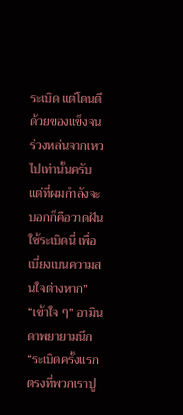ระเบิด แต่โดนตีด้วยของแข็งจนร่วงหล่นจากเหวไปเท่านั้นครับ  แต่ที่ผมกำลังจะบอกก็คือวาดฝันใช้ระเบิดนี่ เพื่อเบี่ยงเบนความสนใจต่างหาก”
“เข้าใจ ๆ” อามินดาพยายามนึก “ระเบิดครั้งแรกตรงที่พวกเราปู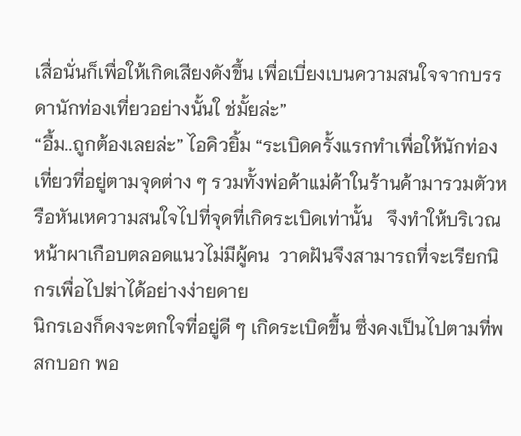เสื่อนั่นก็เพื่อให้เกิดเสียงดังขึ้น เพื่อเบี่ยงเบนความสนใจจากบรรดานักท่องเที่ยวอย่างนั้นใ ช่มั้ยล่ะ”
“อื้ม..ถูกต้องเลยล่ะ” ไอคิวยิ้ม “ระเบิดครั้งแรกทำเพื่อให้นักท่องเที่ยวที่อยู่ตามจุดต่าง ๆ รวมทั้งพ่อค้าแม่ค้าในร้านค้ามารวมตัวหรือหันเหความสนใจไปที่จุดที่เกิดระเบิดเท่านั้น   จึงทำให้บริเวณหน้าผาเกือบตลอดแนวไม่มีผู้คน  วาดฝันจึงสามารถที่จะเรียกนิกรเพื่อไปฆ่าได้อย่างง่ายดาย
นิกรเองก็คงจะตกใจที่อยู่ดี ๆ เกิดระเบิดขึ้น ซึ่งคงเป็นไปตามที่พสกบอก พอ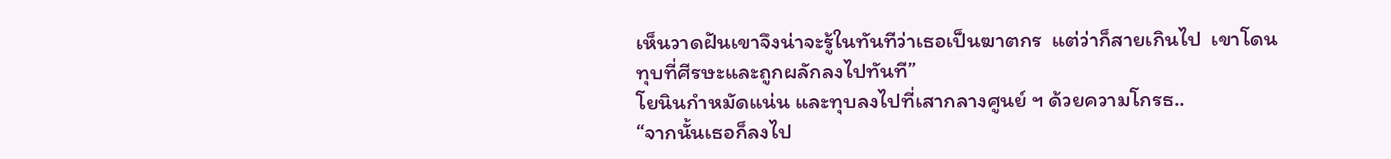เห็นวาดฝันเขาจึงน่าจะรู้ในทันทีว่าเธอเป็นฆาตกร  แต่ว่าก็สายเกินไป  เขาโดนทุบที่ศีรษะและถูกผลักลงไปทันที”
โยนินกำหมัดแน่น และทุบลงไปที่เสากลางศูนย์ ฯ ด้วยความโกรธ..
“จากนั้นเธอก็ลงไป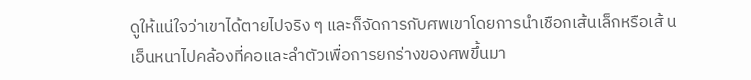ดูให้แน่ใจว่าเขาได้ตายไปจริง ๆ และก็จัดการกับศพเขาโดยการนำเชือกเส้นเล็กหรือเส้ นเอ็นหนาไปคล้องที่คอและลำตัวเพื่อการยกร่างของศพขึ้นมา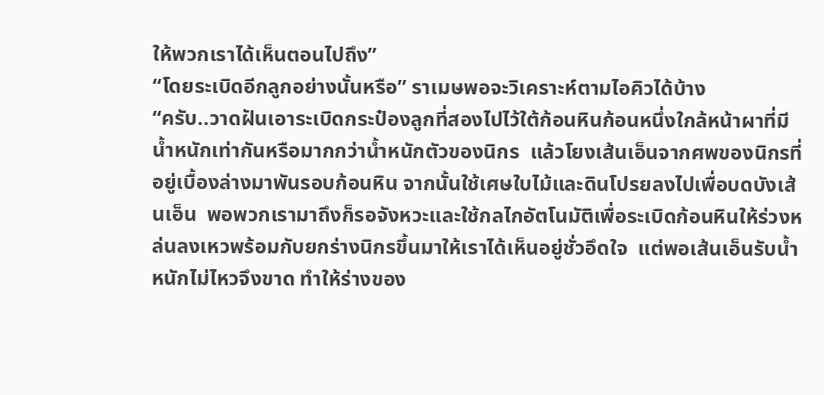ให้พวกเราได้เห็นตอนไปถึง”
“โดยระเบิดอีกลูกอย่างนั้นหรือ” ราเมษพอจะวิเคราะห์ตามไอคิวได้บ้าง
“ครับ..วาดฝันเอาระเบิดกระป๋องลูกที่สองไปไว้ใต้ก้อนหินก้อนหนึ่งใกล้หน้าผาที่มีน้ำหนักเท่ากันหรือมากกว่าน้ำหนักตัวของนิกร  แล้วโยงเส้นเอ็นจากศพของนิกรที่อยู่เบื้องล่างมาพันรอบก้อนหิน จากนั้นใช้เศษใบไม้และดินโปรยลงไปเพื่อบดบังเส้นเอ็น  พอพวกเรามาถึงก็รอจังหวะและใช้กลไกอัตโนมัติเพื่อระเบิดก้อนหินให้ร่วงหล่นลงเหวพร้อมกับยกร่างนิกรขึ้นมาให้เราได้เห็นอยู่ชั่วอึดใจ  แต่พอเส้นเอ็นรับน้ำหนักไม่ไหวจึงขาด ทำให้ร่างของ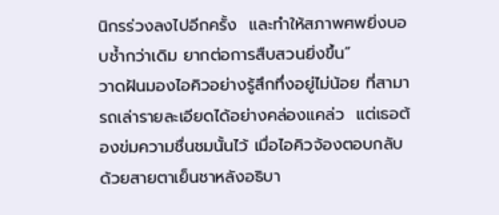นิกรร่วงลงไปอีกครั้ง  และทำให้สภาพศพยิ่งบอบช้ำกว่าเดิม ยากต่อการสืบสวนยิ่งขึ้น”
วาดฝันมองไอคิวอย่างรู้สึกทึ่งอยู่ไม่น้อย ที่สามารถเล่ารายละเอียดได้อย่างคล่องแคล่ว  แต่เธอต้องข่มความชื่นชมนั้นไว้ เมื่อไอคิวจ้องตอบกลับด้วยสายตาเย็นชาหลังอธิบา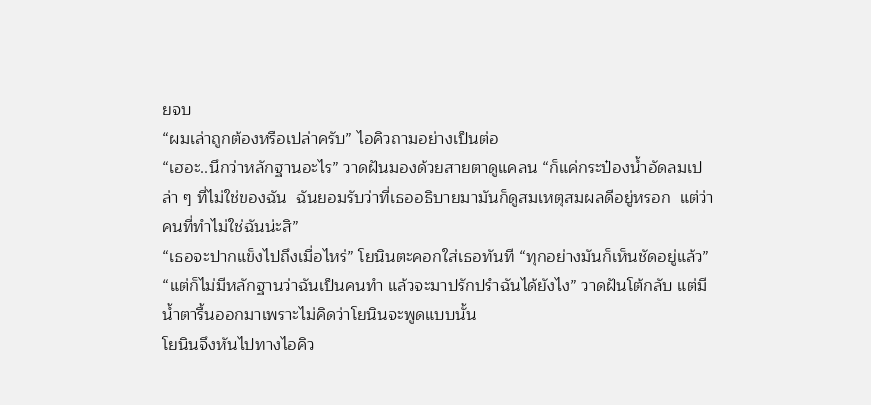ยจบ
“ผมเล่าถูกต้องหรือเปล่าครับ” ไอคิวถามอย่างเป็นต่อ
“เฮอะ..นึกว่าหลักฐานอะไร” วาดฝันมองด้วยสายตาดูแคลน “ก็แค่กระป๋องน้ำอัดลมเปล่า ๆ ที่ไม่ใช่ของฉัน  ฉันยอมรับว่าที่เธออธิบายมามันก็ดูสมเหตุสมผลดีอยู่หรอก  แต่ว่าคนที่ทำไม่ใช่ฉันน่ะสิ”
“เธอจะปากแข็งไปถึงเมื่อไหร่” โยนินตะคอกใส่เธอทันที “ทุกอย่างมันก็เห็นชัดอยู่แล้ว”
“แต่ก็ไม่มีหลักฐานว่าฉันเป็นคนทำ แล้วจะมาปรักปรำฉันได้ยังไง” วาดฝันโต้กลับ แต่มีน้ำตารื้นออกมาเพราะไม่คิดว่าโยนินจะพูดแบบนั้น
โยนินจึงหันไปทางไอคิว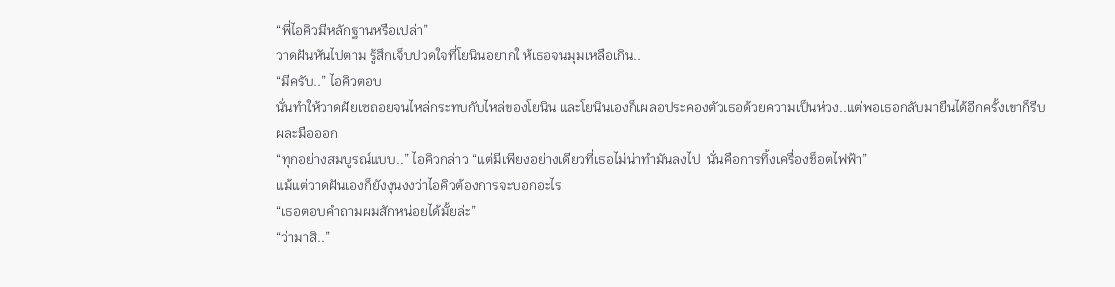“พี่ไอคิวมีหลักฐานหรือเปล่า”
วาดฝันหันไปตาม รู้สึกเจ็บปวดใจที่โยนินอยากใ ห้เธอจนมุมเหลือเกิน..
“มีครับ..” ไอคิวตอบ
นั่นทำให้วาดฝัยเซถอยจนไหล่กระทบกับไหล่ของโยนิน และโยนินเองก็เผลอประคองตัวเธอด้วยความเป็นห่วง..แต่พอเธอกลับมายืนได้อีกครั้งเขาก็รีบผละมือออก
“ทุกอย่างสมบูรณ์แบบ..” ไอคิวกล่าว “แต่มีเพียงอย่างเดียวที่เธอไม่น่าทำมันลงไป  นั่นคือการทิ้งเครื่องช็อตไฟฟ้า”
แม้แต่วาดฝันเองก็ยังงุนงงว่าไอคิวต้องการจะบอกอะไร
“เธอตอบคำถามผมสักหน่อยได้มั้ยล่ะ”
“ว่ามาสิ..”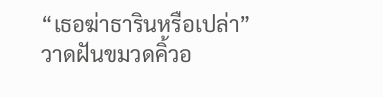“เธอฆ่าธารินหรือเปล่า”
วาดฝันขมวดคิ้วอ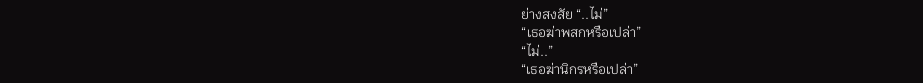ย่างสงสัย “..ไม่”
“เธอฆ่าพสกหรือเปล่า”
“ไม่..”
“เธอฆ่านิกรหรือเปล่า”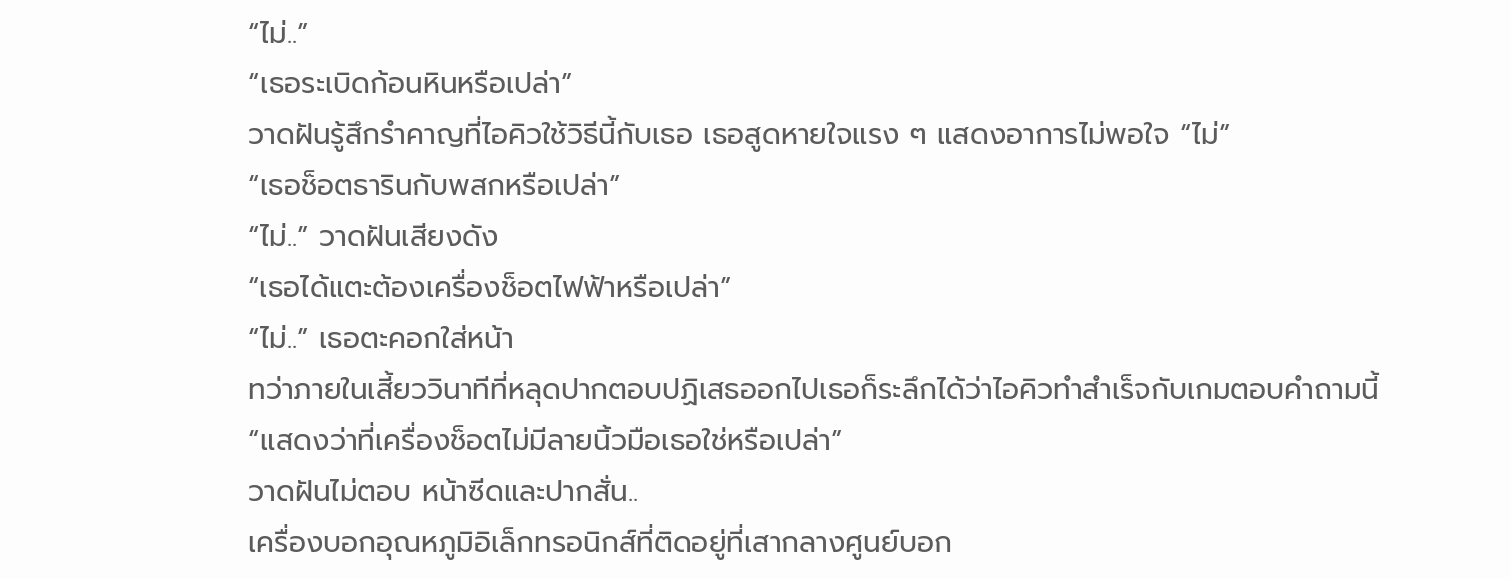“ไม่..”
“เธอระเบิดก้อนหินหรือเปล่า”
วาดฝันรู้สึกรำคาญที่ไอคิวใช้วิธีนี้กับเธอ เธอสูดหายใจแรง ๆ แสดงอาการไม่พอใจ “ไม่”
“เธอช็อตธารินกับพสกหรือเปล่า”
“ไม่..” วาดฝันเสียงดัง
“เธอได้แตะต้องเครื่องช็อตไฟฟ้าหรือเปล่า”
“ไม่..” เธอตะคอกใส่หน้า
ทว่าภายในเสี้ยววินาทีที่หลุดปากตอบปฏิเสธออกไปเธอก็ระลึกได้ว่าไอคิวทำสำเร็จกับเกมตอบคำถามนี้
“แสดงว่าที่เครื่องช็อตไม่มีลายนิ้วมือเธอใช่หรือเปล่า”
วาดฝันไม่ตอบ หน้าซีดและปากสั่น..
เครื่องบอกอุณหภูมิอิเล็กทรอนิกส์ที่ติดอยู่ที่เสากลางศูนย์บอก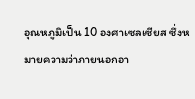อุณหภูมิเป็น 10 องศาเซลเซียส ซึ่งหมายความว่าภายนอกอา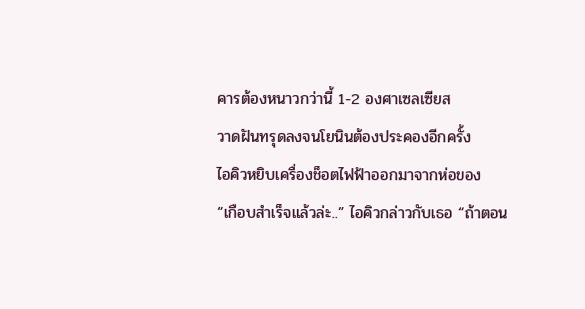คารต้องหนาวกว่านี้ 1-2 องศาเซลเซียส
วาดฝันทรุดลงจนโยนินต้องประคองอีกครั้ง
ไอคิวหยิบเครื่องช็อตไฟฟ้าออกมาจากห่อของ
“เกือบสำเร็จแล้วล่ะ..” ไอคิวกล่าวกับเธอ “ถ้าตอน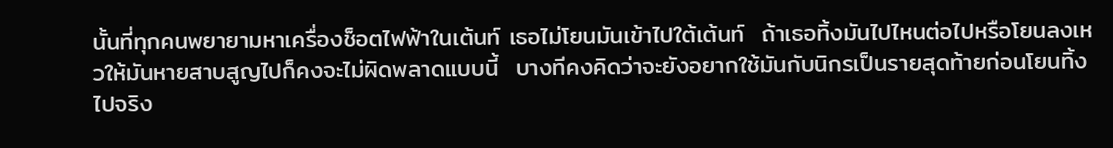นั้นที่ทุกคนพยายามหาเครื่องช็อตไฟฟ้าในเต้นท์ เธอไม่โยนมันเข้าไปใต้เต้นท์  ถ้าเธอทิ้งมันไปไหนต่อไปหรือโยนลงเหวให้มันหายสาบสูญไปก็คงจะไม่ผิดพลาดแบบนี้  บางทีคงคิดว่าจะยังอยากใช้มันกับนิกรเป็นรายสุดท้ายก่อนโยนทิ้งไปจริง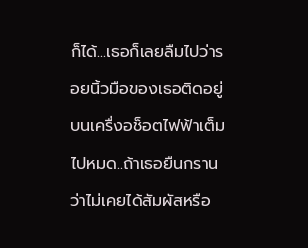ก็ได้...เธอก็เลยลืมไปว่ารอยนิ้วมือของเธอติดอยู่บนเครื่งอช็อตไฟฟ้าเต็มไปหมด..ถ้าเธอยืนกรานว่าไม่เคยได้สัมผัสหรือ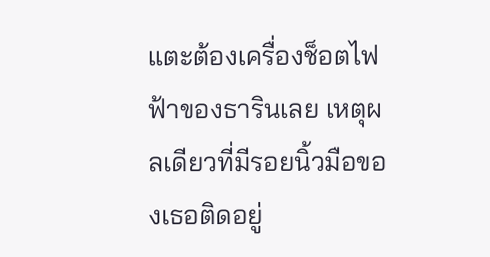แตะต้องเครื่องช็อตไฟฟ้าของธารินเลย เหตุผลเดียวที่มีรอยนิ้วมือของเธอติดอยู่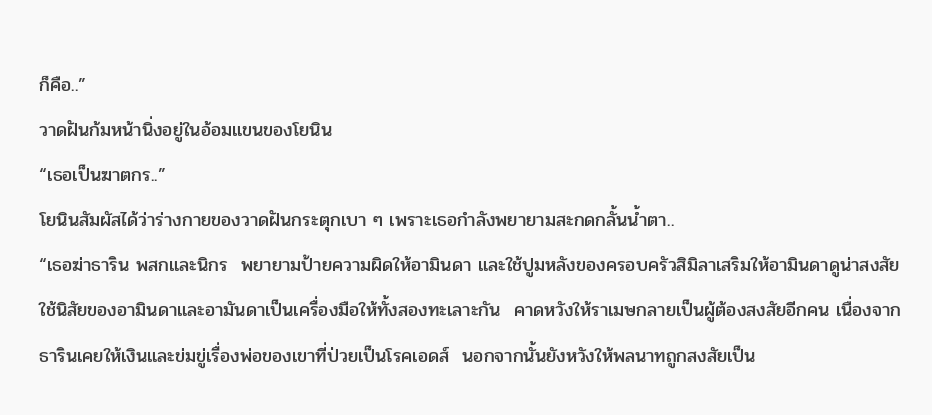ก็คือ..”
วาดฝันก้มหน้านิ่งอยู่ในอ้อมแขนของโยนิน
“เธอเป็นฆาตกร..”
โยนินสัมผัสได้ว่าร่างกายของวาดฝันกระตุกเบา ๆ เพราะเธอกำลังพยายามสะกดกลั้นน้ำตา..
“เธอฆ่าธาริน พสกและนิกร  พยายามป้ายความผิดให้อามินดา และใช้ปูมหลังของครอบครัวสิมิลาเสริมให้อามินดาดูน่าสงสัย ใช้นิสัยของอามินดาและอามันดาเป็นเครื่องมือให้ทั้งสองทะเลาะกัน  คาดหวังให้ราเมษกลายเป็นผู้ต้องสงสัยอีกคน เนื่องจากธารินเคยให้เงินและข่มขู่เรื่องพ่อของเขาที่ป่วยเป็นโรคเอดส์  นอกจากนั้นยังหวังให้พลนาทถูกสงสัยเป็น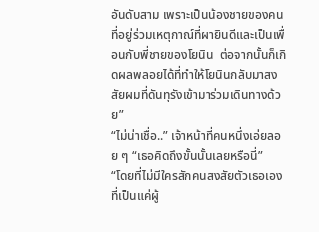อันดับสาม เพราะเป็นน้องชายของคนที่อยู่ร่วมเหตุกาณ์ที่ผายินดีและเป็นเพื่อนกับพี่ชายของโยนิน  ต่อจากนั้นก็เกิดผลพลอยได้ที่ทำให้โยนินกลับมาสงสัยผมที่ดันทุรังเข้ามาร่วมเดินทางด้วย”
“ไม่น่าเชื่อ..” เจ้าหน้าที่คนหนึ่งเอ่ยลอย ๆ “เธอคิดถึงขั้นนั้นเลยหรือนี่”
“โดยที่ไม่มีใครสักคนสงสัยตัวเธอเองที่เป็นแค่ผู้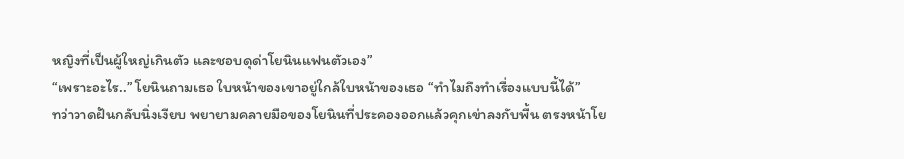หญิงที่เป็นผู้ใหญ่เกินตัว และชอบดุด่าโยนินแฟนตัวเอง”
“เพราะอะไร..” โยนินถามเธอ ใบหน้าของเขาอยู่ใกล้ใบหน้าของเธอ “ทำไมถึงทำเรื่องแบบนี้ได้”
ทว่าวาดฝันกลับนิ่งเงียบ พยายามคลายมือของโยนินที่ประคองออกแล้วคุกเข่าลงกับพื้น ตรงหน้าโย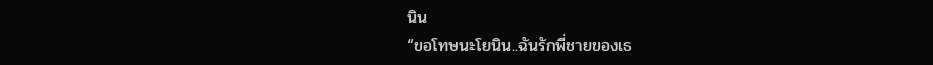นิน
“ขอโทษนะโยนิน..ฉันรักพี่ชายของเธ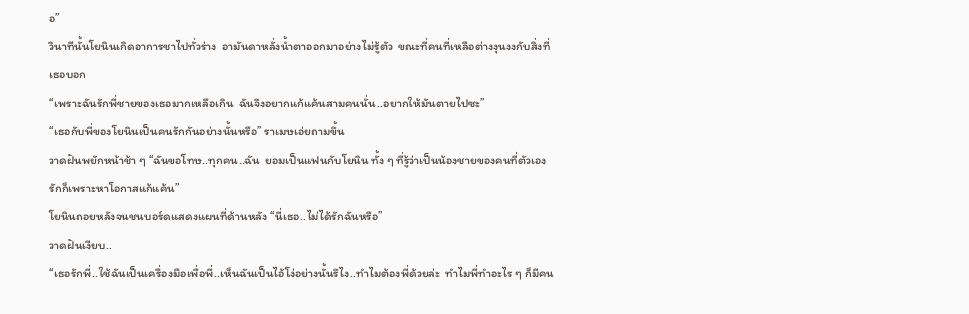อ”
วินาทีนั้นโยนินเกิดอาการชาไปทั่วร่าง  อามันดาหลั่งน้ำตาออกมาอย่างไม่รู้ตัว  ขณะที่คนที่เหลือต่างงุนงงกับสิ่งที่เธอบอก
“เพราะฉันรักพี่ชายของเธอมากเหลือเกิน  ฉันจึงอยากแก้แค้นสามคนนั่น..อยากให้มันตายไปซะ”
“เธอกับพี่ของโยนินเป็นคนรักกันอย่างนั้นหรือ” ราเมษเอ่ยถามขึ้น
วาดฝันพยักหน้าช้า ๆ “ฉันขอโทษ..ทุกคน..ฉัน  ยอมเป็นแฟนกับโยนิน ทั้ง ๆ ที่รู้ว่าเป็นน้องชายของคนที่ตัวเองรักก็เพราะหาโอกาสแก้แค้น”
โยนินถอยหลังจนชนบอร์ดแสดงแผนที่ด้านหลัง “นี่เธอ..ไม่ได้รักฉันหรือ”
วาดฝันเงียบ..
“เธอรักพี่..ใช้ฉันเป็นเครื่องมือเพื่อพี่..เห็นฉันเป็นไอ้โง่อย่างนั้นรึไง..ทำไมต้องพี่ด้วยล่ะ  ทำไมพี่ทำอะไร ๆ ก็มีคน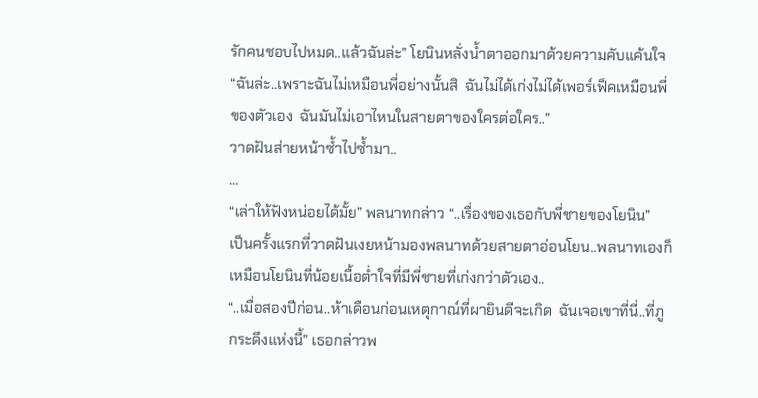รักคนชอบไปหมด..แล้วฉันล่ะ” โยนินหลั่งน้ำตาออกมาด้วยความคับแค้นใจ “ฉันล่ะ..เพราะฉันไม่เหมือนพี่อย่างนั้นสิ  ฉันไม่ได้เก่งไม่ได้เพอร์เฟ็คเหมือนพี่ของตัวเอง  ฉันมันไม่เอาไหนในสายตาของใครต่อใคร..”
วาดฝันส่ายหน้าซ้ำไปซ้ำมา..
...
“เล่าให้ฟังหน่อยได้มั้ย” พลนาทกล่าว “..เรื่องของเธอกับพี่ชายของโยนิน”
เป็นครั้งแรกที่วาดฝันเงยหน้ามองพลนาทด้วยสายตาอ่อนโยน..พลนาทเองก็เหมือนโยนินที่น้อยเนื้อต่ำใจที่มีพี่ชายที่เก่งกว่าตัวเอง..
“..เมื่อสองปีก่อน..ห้าเดือนก่อนเหตุกาณ์ที่ผายินดีจะเกิด  ฉันเจอเขาที่นี่..ที่ภูกระดึงแห่งนี้” เธอกล่าวพ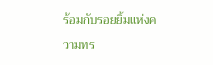ร้อมกับรอยยิ้มแห่งความทร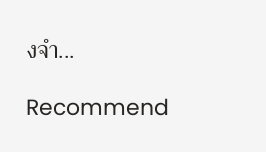งจำ...

Recommend